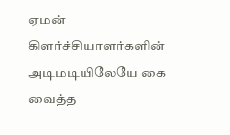ஏமன் கிளர்ச்சியாளர்களின் அடிமடியிலேயே கை வைத்த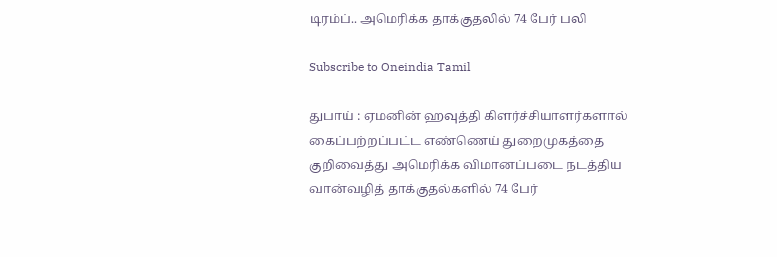டிரம்ப்.. அமெரிக்க தாக்குதலில் 74 பேர் பலி

Subscribe to Oneindia Tamil

துபாய் : ஏமனின் ஹவுத்தி கிளர்ச்சியாளர்களால் கைப்பற்றப்பட்ட எண்ணெய் துறைமுகத்தை குறிவைத்து அமெரிக்க விமானப்படை நடத்திய வான்வழித் தாக்குதல்களில் 74 பேர்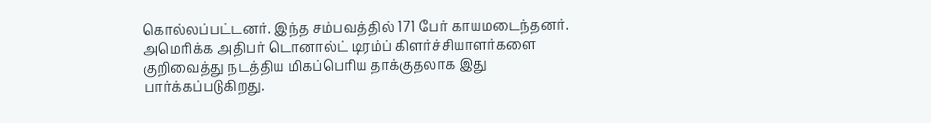கொல்லப்பட்டனர். இந்த சம்பவத்தில் 171 பேர் காயமடைந்தனர். அமெரிக்க அதிபர் டொனால்ட் டிரம்ப் கிளர்ச்சியாளர்களை குறிவைத்து நடத்திய மிகப்பெரிய தாக்குதலாக இது பார்க்கப்படுகிறது.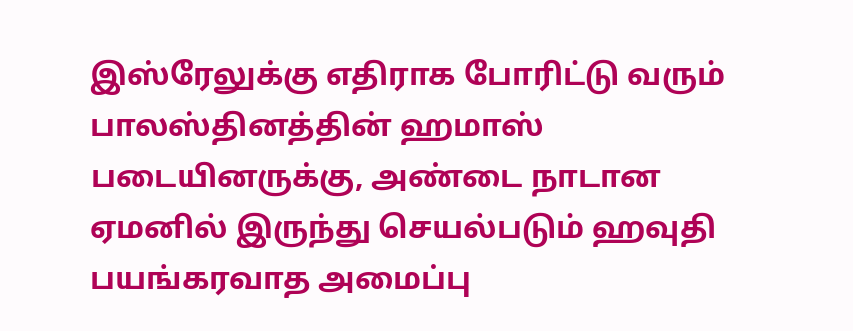இஸ்ரேலுக்கு எதிராக போரிட்டு வரும் பாலஸ்தினத்தின் ஹமாஸ் படையினருக்கு, அண்டை நாடான ஏமனில் இருந்து செயல்படும் ஹவுதி பயங்கரவாத அமைப்பு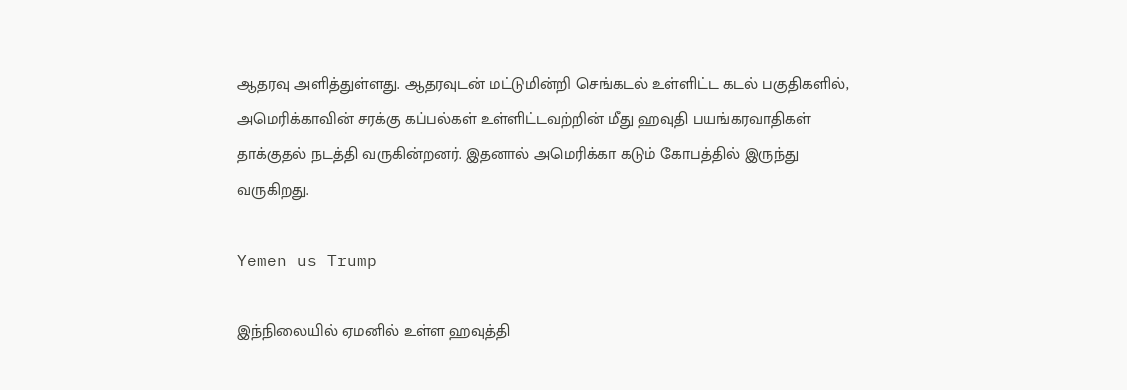ஆதரவு அளித்துள்ளது. ஆதரவுடன் மட்டுமின்றி செங்கடல் உள்ளிட்ட கடல் பகுதிகளில், அமெரிக்காவின் சரக்கு கப்பல்கள் உள்ளிட்டவற்றின் மீது ஹவுதி பயங்கரவாதிகள் தாக்குதல் நடத்தி வருகின்றனர். இதனால் அமெரிக்கா கடும் கோபத்தில் இருந்து வருகிறது.

Yemen us Trump

இந்நிலையில் ஏமனில் உள்ள ஹவுத்தி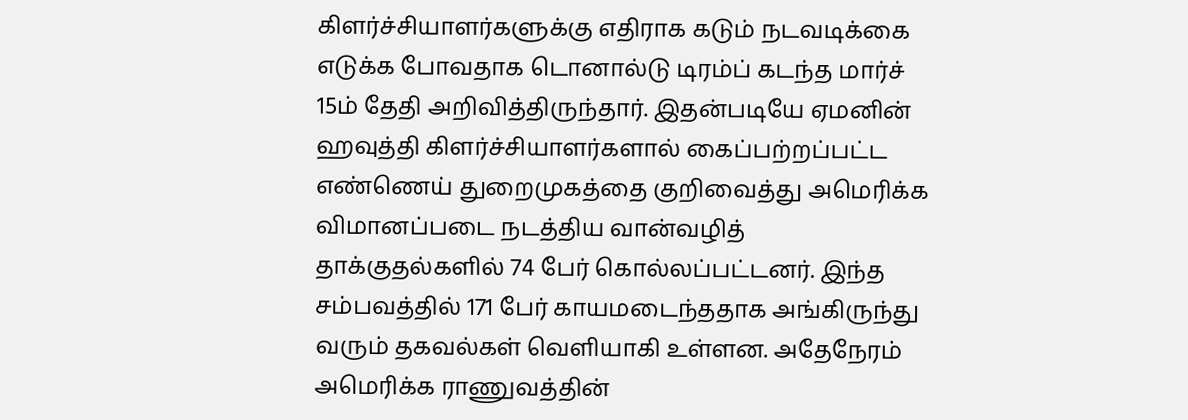கிளர்ச்சியாளர்களுக்கு எதிராக கடும் நடவடிக்கை எடுக்க போவதாக டொனால்டு டிரம்ப் கடந்த மார்ச் 15ம் தேதி அறிவித்திருந்தார். இதன்படியே ஏமனின் ஹவுத்தி கிளர்ச்சியாளர்களால் கைப்பற்றப்பட்ட எண்ணெய் துறைமுகத்தை குறிவைத்து அமெரிக்க விமானப்படை நடத்திய வான்வழித் தாக்குதல்களில் 74 பேர் கொல்லப்பட்டனர். இந்த சம்பவத்தில் 171 பேர் காயமடைந்ததாக அங்கிருந்து வரும் தகவல்கள் வெளியாகி உள்ளன. அதேநேரம் அமெரிக்க ராணுவத்தின்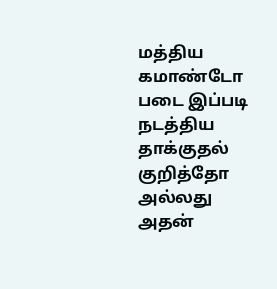மத்திய கமாண்டோ படை இப்படி நடத்திய தாக்குதல் குறித்தோ அல்லது அதன்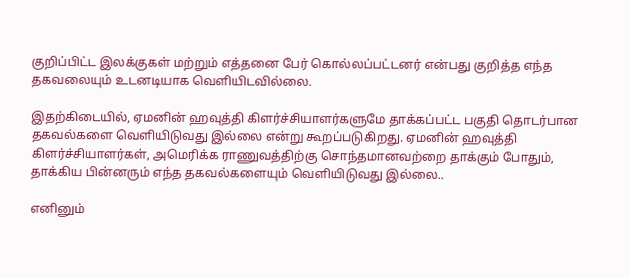குறிப்பிட்ட இலக்குகள் மற்றும் எத்தனை பேர் கொல்லப்பட்டனர் என்பது குறித்த எந்த தகவலையும் உடனடியாக வெளியிடவில்லை.

இதற்கிடையில், ஏமனின் ஹவுத்தி கிளர்ச்சியாளர்களுமே தாக்கப்பட்ட பகுதி தொடர்பான தகவல்களை வெளியிடுவது இல்லை என்று கூறப்படுகிறது. ஏமனின் ஹவுத்தி கிளர்ச்சியாளர்கள், அமெரிக்க ராணுவத்திற்கு சொந்தமானவற்றை தாக்கும் போதும், தாக்கிய பின்னரும் எந்த தகவல்களையும் வெளியிடுவது இல்லை..

எனினும்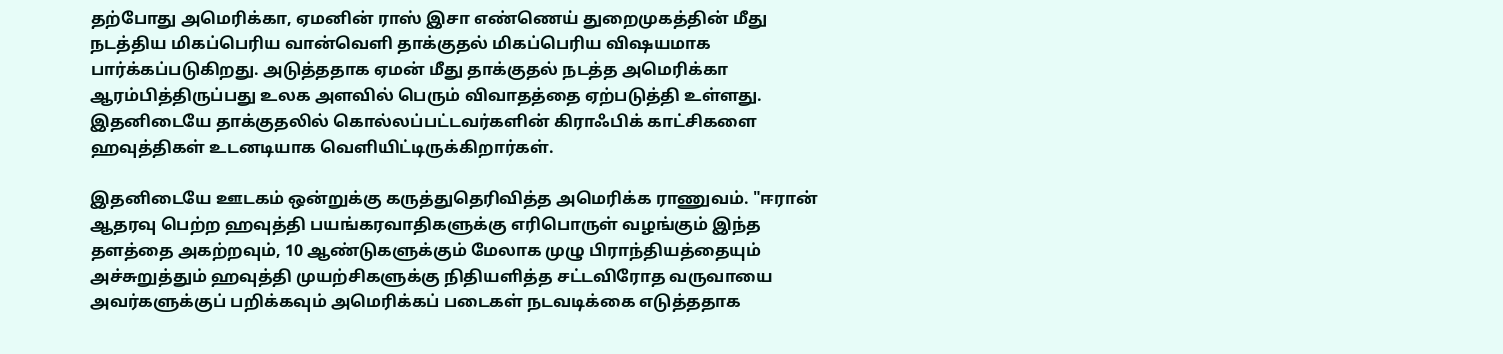தற்போது அமெரிக்கா, ஏமனின் ராஸ் இசா எண்ணெய் துறைமுகத்தின் மீது நடத்திய மிகப்பெரிய வான்வெளி தாக்குதல் மிகப்பெரிய விஷயமாக பார்க்கப்படுகிறது. அடுத்ததாக ஏமன் மீது தாக்குதல் நடத்த அமெரிக்கா ஆரம்பித்திருப்பது உலக அளவில் பெரும் விவாதத்தை ஏற்படுத்தி உள்ளது. இதனிடையே தாக்குதலில் கொல்லப்பட்டவர்களின் கிராஃபிக் காட்சிகளை ஹவுத்திகள் உடனடியாக வெளியிட்டிருக்கிறார்கள்.

இதனிடையே ஊடகம் ஒன்றுக்கு கருத்துதெரிவித்த அமெரிக்க ராணுவம். "ஈரான் ஆதரவு பெற்ற ஹவுத்தி பயங்கரவாதிகளுக்கு எரிபொருள் வழங்கும் இந்த தளத்தை அகற்றவும், 10 ஆண்டுகளுக்கும் மேலாக முழு பிராந்தியத்தையும் அச்சுறுத்தும் ஹவுத்தி முயற்சிகளுக்கு நிதியளித்த சட்டவிரோத வருவாயை அவர்களுக்குப் பறிக்கவும் அமெரிக்கப் படைகள் நடவடிக்கை எடுத்ததாக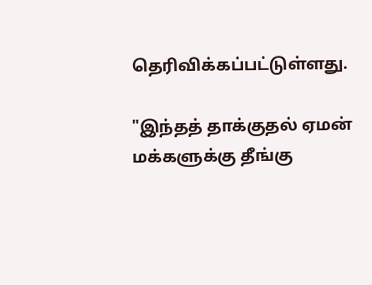தெரிவிக்கப்பட்டுள்ளது.

"இந்தத் தாக்குதல் ஏமன் மக்களுக்கு தீங்கு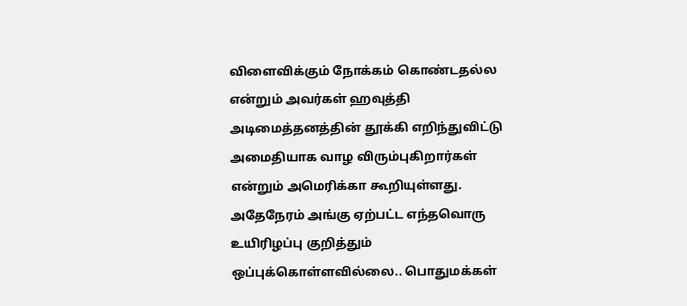விளைவிக்கும் நோக்கம் கொண்டதல்ல என்றும் அவர்கள் ஹவுத்தி அடிமைத்தனத்தின் தூக்கி எறிந்துவிட்டு அமைதியாக வாழ விரும்புகிறார்கள் என்றும் அமெரிக்கா கூறியுள்ளது. அதேநேரம் அங்கு ஏற்பட்ட எந்தவொரு உயிரிழப்பு குறித்தும் ஒப்புக்கொள்ளவில்லை.. பொதுமக்கள்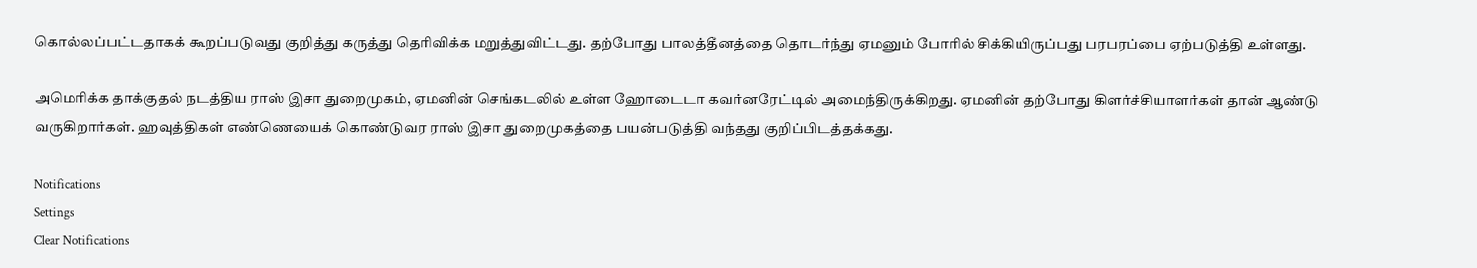கொல்லப்பட்டதாகக் கூறப்படுவது குறித்து கருத்து தெரிவிக்க மறுத்துவிட்டது. தற்போது பாலத்தீனத்தை தொடர்ந்து ஏமனும் போரில் சிக்கியிருப்பது பரபரப்பை ஏற்படுத்தி உள்ளது.

அமெரிக்க தாக்குதல் நடத்திய ராஸ் இசா துறைமுகம், ஏமனின் செங்கடலில் உள்ள ஹோடைடா கவர்னரேட்டில் அமைந்திருக்கிறது. ஏமனின் தற்போது கிளர்ச்சியாளர்கள் தான் ஆண்டு வருகிறார்கள். ஹவுத்திகள் எண்ணெயைக் கொண்டுவர ராஸ் இசா துறைமுகத்தை பயன்படுத்தி வந்தது குறிப்பிடத்தக்கது.

Notifications
Settings
Clear Notifications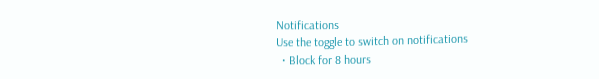Notifications
Use the toggle to switch on notifications
  • Block for 8 hours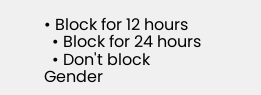• Block for 12 hours
  • Block for 24 hours
  • Don't block
Gender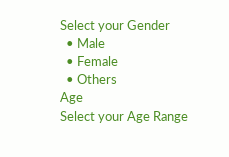Select your Gender
  • Male
  • Female
  • Others
Age
Select your Age Range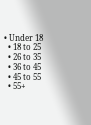• Under 18
  • 18 to 25
  • 26 to 35
  • 36 to 45
  • 45 to 55
  • 55+